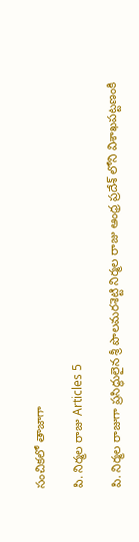సంచికలో తాజాగా

పి. నిర్మల రాజు Articles 5

పి. నిర్మల రాజుగా ప్రసిద్ధులైన శ్రీ పొలమరశెట్టి నిర్మల రాజు ఆంధ్ర ప్రదేశ్ లోని విశాఖపట్టణంకి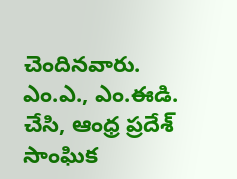చెందినవారు. ఎం.ఎ., ఎం.ఈడి. చేసి, ఆంధ్ర ప్రదేశ్ సాంఘిక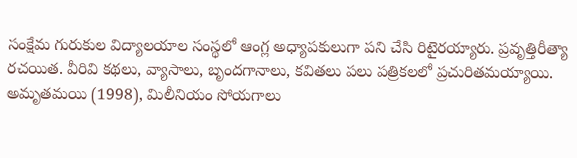సంక్షేమ గురుకుల విద్యాలయాల సంస్థలో ఆంగ్ల అధ్యాపకులుగా పని చేసి రిటైరయ్యారు. ప్రవృత్తిరీత్యా రచయిత. వీరివి కథలు, వ్యాసాలు, బృందగానాలు, కవితలు పలు పత్రికలలో ప్రచురితమయ్యాయి. అమృతమయి (1998), మిలీనియం సోయగాలు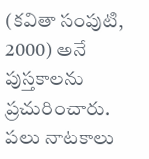(కవితా సంపుటి, 2000) అనే పుస్తకాలను ప్రచురించారు. పలు నాటకాలు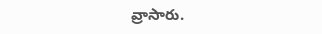వ్రాసారు.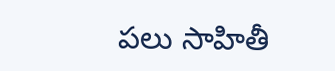పలు సాహితీ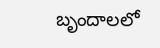బృందాలలో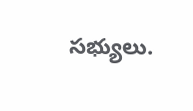సభ్యులు.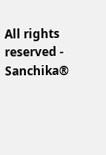All rights reserved - Sanchika®